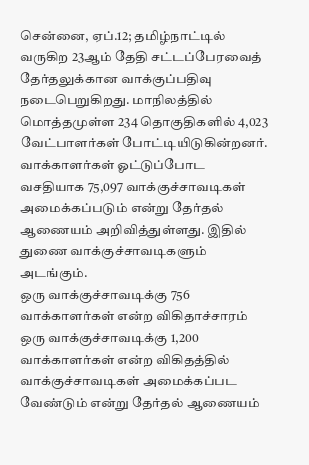சென்னை, ஏப்.12; தமிழ்நாட்டில் வருகிற 23ஆம் தேதி சட்டப்பேரவைத் தேர்தலுக்கான வாக்குப்பதிவு நடைபெறுகிறது. மாநிலத்தில் மொத்தமுள்ள 234 தொகுதிகளில் 4,023 வேட்பாளர்கள் போட்டியிடுகின்றனர்.
வாக்காளர்கள் ஓட்டுப்போட வசதியாக 75,097 வாக்குச்சாவடிகள் அமைக்கப்படும் என்று தேர்தல் ஆணையம் அறிவித்துள்ளது. இதில் துணை வாக்குச்சாவடிகளும் அடங்கும்.
ஒரு வாக்குச்சாவடிக்கு 756 வாக்காளர்கள் என்ற விகிதாச்சாரம்
ஒரு வாக்குச்சாவடிக்கு 1,200 வாக்காளர்கள் என்ற விகிதத்தில் வாக்குச்சாவடிகள் அமைக்கப்பட வேண்டும் என்று தேர்தல் ஆணையம்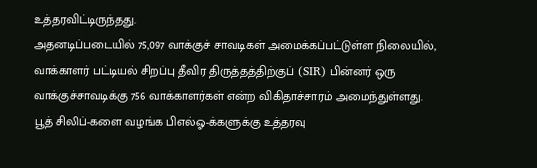உத்தரவிட்டிருந்தது.
அதனடிப்படையில் 75,097 வாக்குச் சாவடிகள் அமைக்கப்பட்டுள்ள நிலையில், வாக்காளர் பட்டியல் சிறப்பு தீவிர திருத்தத்திற்குப் (SIR) பின்னர் ஒரு வாக்குச்சாவடிக்கு 756 வாக்காளர்கள் என்ற விகிதாச்சாரம் அமைந்துள்ளது.
பூத் சிலிப்-களை வழங்க பிஎல்ஓ-க்களுக்கு உத்தரவு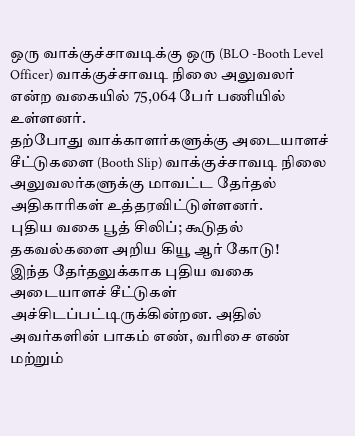ஒரு வாக்குச்சாவடிக்கு ஒரு (BLO -Booth Level Officer) வாக்குச்சாவடி நிலை அலுவலர் என்ற வகையில் 75,064 பேர் பணியில் உள்ளனர்.
தற்போது வாக்காளர்களுக்கு அடையாளச் சீட்டுகளை (Booth Slip) வாக்குச்சாவடி நிலை அலுவலர்களுக்கு மாவட்ட தேர்தல் அதிகாரிகள் உத்தரவிட்டுள்ளனர்.
புதிய வகை பூத் சிலிப்; கூடுதல் தகவல்களை அறிய கியூ ஆர் கோடு!
இந்த தேர்தலுக்காக புதிய வகை அடையாளச் சீட்டுகள் அச்சிடப்பட்டிருக்கின்றன. அதில் அவர்களின் பாகம் எண், வரிசை எண் மற்றும்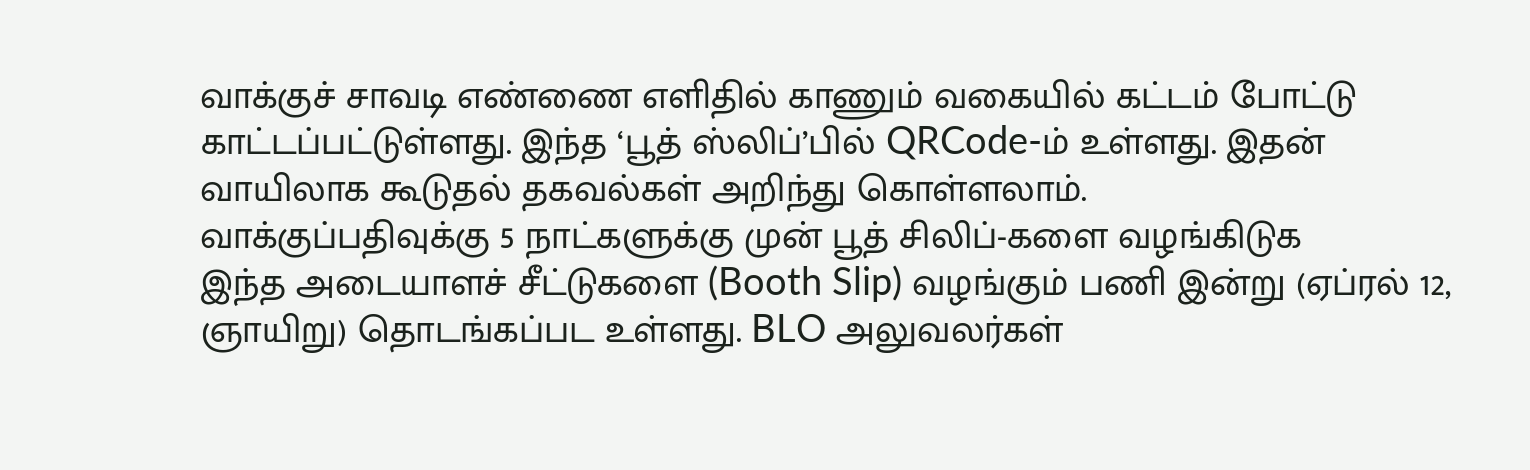வாக்குச் சாவடி எண்ணை எளிதில் காணும் வகையில் கட்டம் போட்டு காட்டப்பட்டுள்ளது. இந்த ‘பூத் ஸ்லிப்’பில் QRCode-ம் உள்ளது. இதன் வாயிலாக கூடுதல் தகவல்கள் அறிந்து கொள்ளலாம்.
வாக்குப்பதிவுக்கு 5 நாட்களுக்கு முன் பூத் சிலிப்-களை வழங்கிடுக
இந்த அடையாளச் சீட்டுகளை (Booth Slip) வழங்கும் பணி இன்று (ஏப்ரல் 12, ஞாயிறு) தொடங்கப்பட உள்ளது. BLO அலுவலர்கள்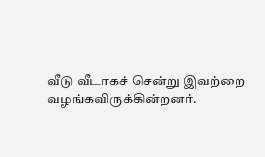வீடு வீடாகச் சென்று இவற்றை வழங்கவிருக்கின்றனர்.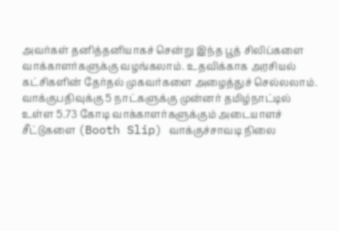அவர்கள் தனித்தனியாகச் சென்று இந்த பூத் சிலிப்களை வாக்காளர்களுக்கு வழங்கலாம். உதவிக்காக அரசியல் கட்சிகளின் தேர்தல் முகவர்களை அழைத்துச் செல்லலாம்.
வாக்குபதிவுக்கு 5 நாட்களுக்கு முன்னர் தமிழ்நாட்டில் உள்ள 5.73 கோடி வாக்காளர்களுக்கும் அடையாளச் சீட்டுகளை (Booth Slip) வாக்குச்சாவடி நிலை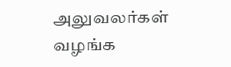அலுவலர்கள் வழங்க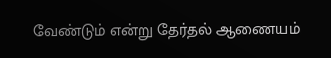வேண்டும் என்று தேர்தல் ஆணையம்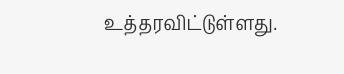உத்தரவிட்டுள்ளது.